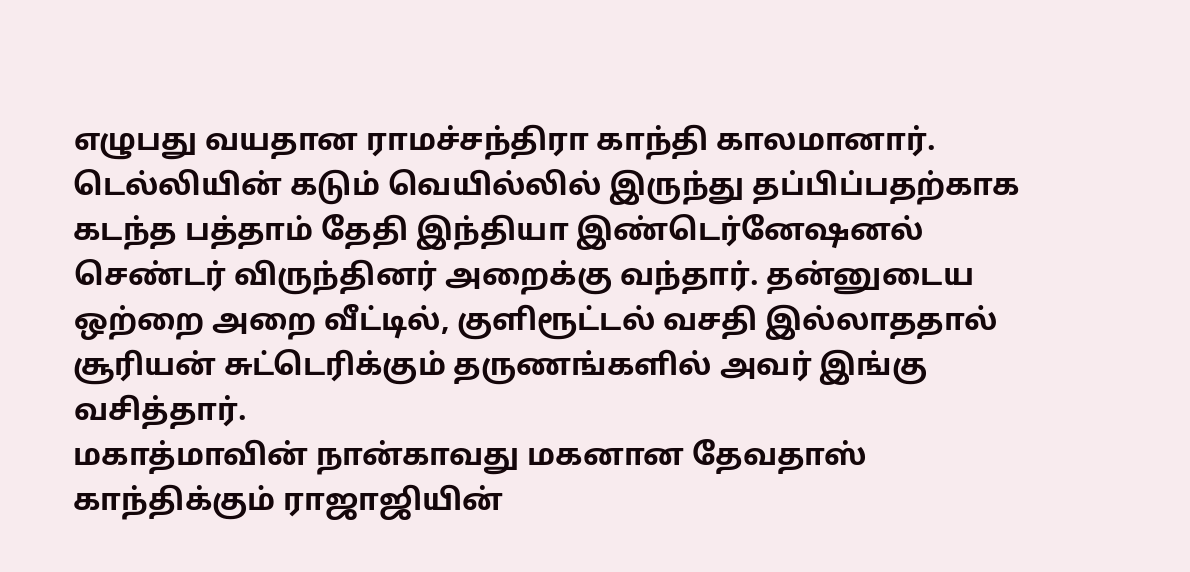எழுபது வயதான ராமச்சந்திரா காந்தி காலமானார்.
டெல்லியின் கடும் வெயில்லில் இருந்து தப்பிப்பதற்காக கடந்த பத்தாம் தேதி இந்தியா இண்டெர்னேஷனல் செண்டர் விருந்தினர் அறைக்கு வந்தார். தன்னுடைய ஒற்றை அறை வீட்டில், குளிரூட்டல் வசதி இல்லாததால் சூரியன் சுட்டெரிக்கும் தருணங்களில் அவர் இங்கு வசித்தார்.
மகாத்மாவின் நான்காவது மகனான தேவதாஸ் காந்திக்கும் ராஜாஜியின்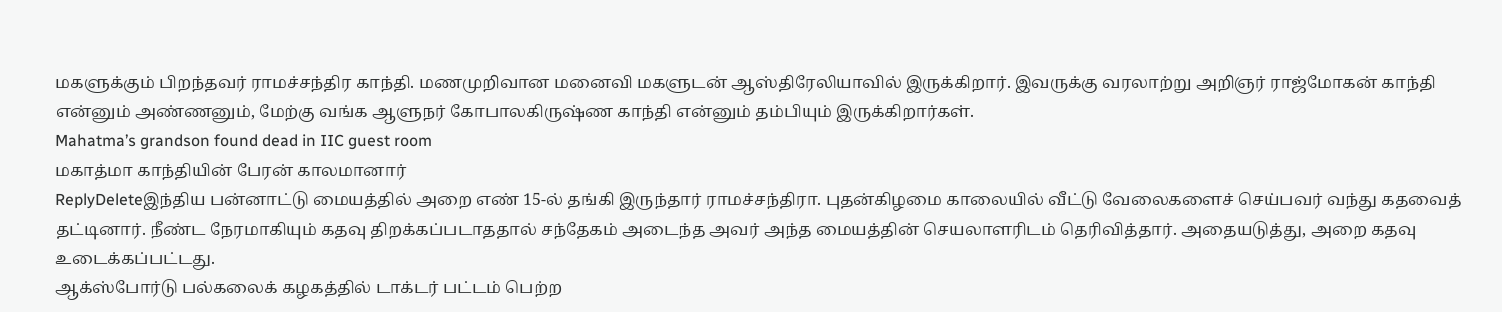மகளுக்கும் பிறந்தவர் ராமச்சந்திர காந்தி. மணமுறிவான மனைவி மகளுடன் ஆஸ்திரேலியாவில் இருக்கிறார். இவருக்கு வரலாற்று அறிஞர் ராஜ்மோகன் காந்தி என்னும் அண்ணனும், மேற்கு வங்க ஆளுநர் கோபாலகிருஷ்ண காந்தி என்னும் தம்பியும் இருக்கிறார்கள்.
Mahatma’s grandson found dead in IIC guest room
மகாத்மா காந்தியின் பேரன் காலமானார்
ReplyDeleteஇந்திய பன்னாட்டு மையத்தில் அறை எண் 15-ல் தங்கி இருந்தார் ராமச்சந்திரா. புதன்கிழமை காலையில் வீட்டு வேலைகளைச் செய்பவர் வந்து கதவைத் தட்டினார். நீண்ட நேரமாகியும் கதவு திறக்கப்படாததால் சந்தேகம் அடைந்த அவர் அந்த மையத்தின் செயலாளரிடம் தெரிவித்தார். அதையடுத்து, அறை கதவு உடைக்கப்பட்டது.
ஆக்ஸ்போர்டு பல்கலைக் கழகத்தில் டாக்டர் பட்டம் பெற்ற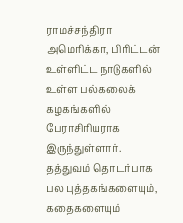ராமச்சந்திரா அமெரிக்கா, பிரிட்டன் உள்ளிட்ட நாடுகளில் உள்ள பல்கலைக் கழகங்களில் பேராசிரியராக இருந்துள்ளார்.
தத்துவம் தொடர்பாக பல புத்தகங்களையும், கதைகளையும்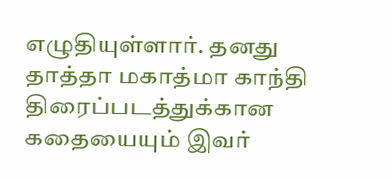எழுதியுள்ளார். தனது தாத்தா மகாத்மா காந்தி திரைப்படத்துக்கான கதையையும் இவர்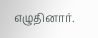எழுதினார்.